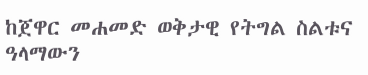ከጀዋር መሐመድ ወቅታዊ የትግል ስልቱና ዓላማውን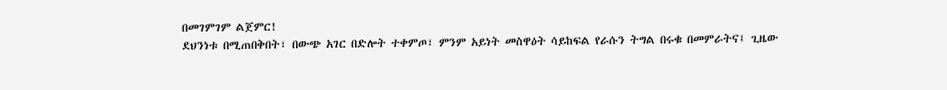በመገምገም ልጀምር!
ደህንነቱ በሚጠበቅበት፣ በውጭ አገር በድሎት ተቀምጦ፣ ምንም አይነት መስዋዕት ሳይከፍል የራሱን ትግል በሩቁ በመምራትና፤ ጊዜው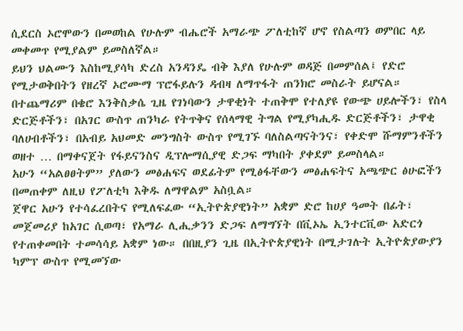ሲደርስ ኦሮሞውን በመወከል የሁሉም ብሔሮች አማራጭ ፖለቲከኛ ሆኖ የስልጣን ወምበር ላይ መቀመጥ የሚያልም ይመስለኛል።
ይህን ህልሙን እስከሚያሳካ ድረስ አንዳንዴ ብቅ እያለ የሁሉም ወዳጅ በመምሰል፤ የድሮ የሚታወቅበትን የዘረኛ ኦሮሙማ ፕሮፋይሉን ዳብዛ ለማጥፋት ጠንክሮ መስራት ይሆናል።
በተጨማሪም በቄሮ እንቅስቃሴ ጊዜ የገነባውን ታዋቂነት ተጠቅሞ የተለያዩ የውጭ ሀይሎችን፣ የስላ ድርጅቶችን፣ በአገር ውስጥ ጠንካራ የትጥቅና የሰላማዊ ትግል የሚያካሒዱ ድርጅቶችን፣ ታዋቂ ባለሀብቶችን፣ በአብይ አህመድ መንግስት ውስጥ የሚገኙ ባለስልጣናትንና፣ የቀድሞ ሹማምንቶችን ወዘተ … በማቀናጀት የፋይናንስና ዲፕሎማሲያዊ ድጋፍ ማካበት ያቀደም ይመስላል።
አሁን “አልፀፀትም” ያለውን መፅሐፍና ወደፊትም የሚፅፋቸውን መፅሐፍትና አጫጭር ፅሁፎችን በመጠቀም ለዚህ የፖለቲካ እቅዱ ለማዋልም አስቧል።
ጀዋር አሁን የተሳፈረበትና የሚለፍፈው “ኢትዮጵያዊነት” አቋም ድሮ ከሀያ ዓመት በፊት፣ መጀመሪያ ከአገር ሲወጣ፣ የአማራ ሊሒቃንን ድጋፍ ለማግኘት በቪኦኤ ኢንተርቪው አድርጎ የተጠቀመበት ተመሳሳይ አቋም ነው። በበዚያን ጊዜ በኢትዮጵያዊነት በሚታገሉት ኢትዮጵያውያን ካምፕ ውስጥ የሚመኘው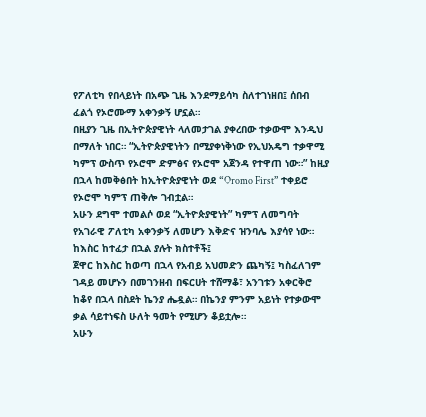የፖለቲካ የበላይነት በአጭ ጊዜ እንደማይሳካ ስለተገነዘበ፤ ሰበብ ፈልጎ የኦሮሙማ አቀንቃኝ ሆኗል።
በዚያን ጊዜ በኢትዮጵያዊነት ላለመታገል ያቀረበው ተቃውሞ እንዲህ በማለት ነበር። “ኢትዮጵያዊነትን በሚያቀነቅነው የኢህአዴግ ተቃዋሚ ካምፕ ውስጥ የኦሮሞ ድምፅና የኦሮሞ አጀንዳ የተዋጠ ነው።” ከዚያ በኋላ ከመቅፅበት ከኢትዮጵያዊነት ወደ “Oromo First” ተቀይሮ የኦሮሞ ካምፕ ጠቅሎ ገብቷል።
አሁን ደግሞ ተመልሶ ወደ “ኢትዮጵያዊነት” ካምፕ ለመግባት የአገራዊ ፖለቲካ አቀንቃኝ ለመሆን እቅድና ዝንባሌ እያሳየ ነው።
ከእስር ከተፈታ በኋል ያሉት ክስተቶች፤
ጀዋር ከእስር ከወጣ በኋላ የአብይ አህመድን ጨካኝ፤ ካስፈለገም ገዳይ መሆኑን በመገንዘብ በፍርሀት ተሸማቆ፣ አንገቱን አቀርቅሮ ከቆየ በኋላ በስደት ኬንያ ሔዷል። በኬንያ ምንም አይነት የተቃውሞ ቃል ሳይተነፍስ ሁለት ዓመት የሚሆን ቆይቷሎ።
አሁን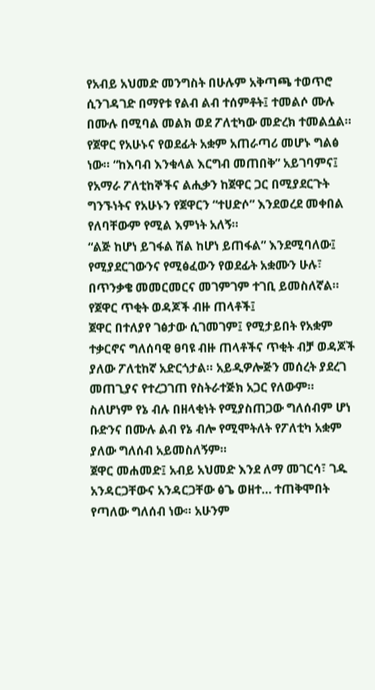የአብይ አህመድ መንግስት በሁሉም አቅጣጫ ተወጥሮ ሲንገዳገድ በማየቱ የልብ ልብ ተሰምቶት፤ ተመልሶ ሙሉ በሙሉ በሚባል መልክ ወደ ፖለቲካው መድረክ ተመልሷል።
የጀዋር የአሁኑና የወደፊት አቋም አጠራጣሪ መሆኑ ግልፅ ነው። “ከእባብ እንቁላል እርግብ መጠበቅ” አይገባምና፤ የአማራ ፖለቲከኞችና ልሒቃን ከጀዋር ጋር በሚያደርጉት ግንኙነትና የአሁኑን የጀዋርን “ተሀድሶ” እንደወረደ መቀበል የለባቸውም የሚል እምነት አለኝ።
“ልጅ ከሆነ ይገፋል ሽል ከሆነ ይጠፋል” እንደሚባለው፤ የሚያደርገውንና የሚፅፈውን የወደፊት አቋሙን ሁሉ፣ በጥንቃቄ መመርመርና መገምገም ተገቢ ይመስለኛል።
የጀዋር ጥቂት ወዳጆች ብዙ ጠላቶች፤
ጀዋር በተለያየ ገፅታው ሲገመገም፤ የሚታይበት የአቋም ተቃርኖና ግለሰባዊ ፀባዩ ብዙ ጠላቶችና ጥቂት ብቻ ወዳጆች ያለው ፖለቲከኛ አድርጎታል። አይዲዎሎጅን መሰረት ያደረገ መጠጊያና የተረጋገጠ የስትራተጅክ አጋር የለውም። ስለሆነም የኔ ብሉ በዘላቂነት የሚያስጠጋው ግለሰብም ሆነ ቡድንና በሙሉ ልብ የኔ ብሎ የሚሞትለት የፖለቲካ አቋም ያለው ግለሰብ አይመስለኝም።
ጀዋር መሐመድ፤ አብይ አህመድ እንደ ለማ መገርሳ፣ ገዱ አንዳርጋቸውና አንዳርጋቸው ፅጌ ወዘተ… ተጠቅሞበት የጣለው ግለሰብ ነው። አሁንም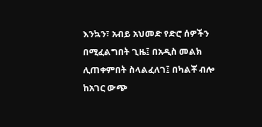እንኳን፣ አብይ አህመድ የድሮ ሰዎችን በሚፈልግበት ጊዜ፤ በአዲስ መልክ ሊጠቀምበት ስላልፈለገ፤ በካልቾ ብሎ ከአገር ውጭ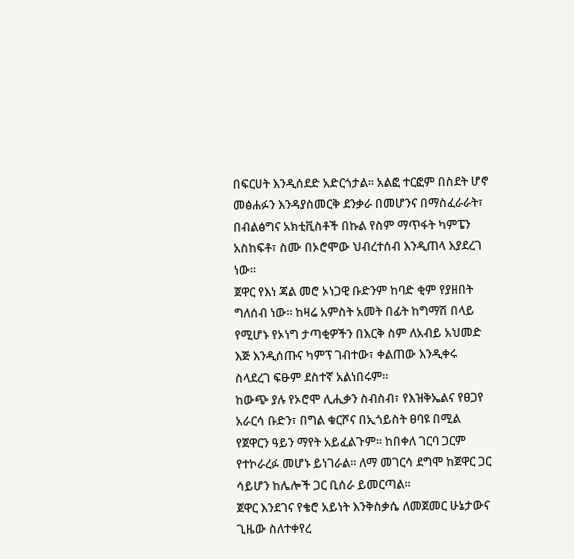በፍርሀት እንዲሰደድ አድርጎታል። አልፎ ተርፎም በስደት ሆኖ መፅሐፉን እንዳያስመርቅ ደንቃራ በመሆንና በማስፈራራት፣ በብልፅግና አክቲቪስቶች በኩል የስም ማጥፋት ካምፔን አስከፍቶ፣ ስሙ በኦሮሞው ህብረተሰብ እንዲጠላ እያደረገ ነው።
ጀዋር የእነ ጃል መሮ ኦነጋዊ ቡድንም ከባድ ቂም የያዘበት ግለሰብ ነው። ከዛሬ አምስት አመት በፊት ከግማሽ በላይ የሚሆኑ የኦነግ ታጣቂዎችን በእርቅ ስም ለአብይ አህመድ እጅ እንዲሰጡና ካምፕ ገብተው፣ ቀልጠው እንዲቀሩ ስላደረገ ፍፁም ደስተኛ አልነበሩም።
ከውጭ ያሉ የኦሮሞ ሊሒቃን ስብስብ፣ የእዝቅኤልና የፀጋየ አራርሳ ቡድን፣ በግል ቁርሾና በኢጎይስት ፀባዩ በሚል የጀዋርን ዓይን ማየት አይፈልጉም። ከበቀለ ገርባ ጋርም የተኮራረፉ መሆኑ ይነገራል። ለማ መገርሳ ደግሞ ከጀዋር ጋር ሳይሆን ከሌሎች ጋር ቢሰራ ይመርጣል።
ጀዋር እንደገና የቄሮ አይነት እንቅስቃሴ ለመጀመር ሁኔታውና ጊዜው ስለተቀየረ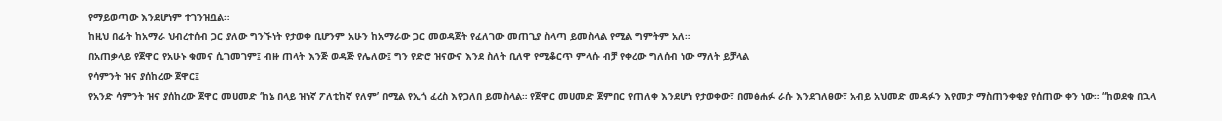የማይወጣው እንደሆነም ተገንዝቧል።
ከዚህ በፊት ከአማራ ህብረተሰብ ጋር ያለው ግንኙነት የታወቀ ቢሆንም አሁን ከአማራው ጋር መወዳጀት የፈለገው መጠጊያ ስላጣ ይመስላል የሚል ግምትም አለ።
በአጠቃላይ የጀዋር የአሁኑ ቁመና ሲገመገም፤ ብዙ ጠላት እንጅ ወዳጅ የሌለው፤ ግን የድሮ ዝናውና እንደ ስለት ቢለዋ የሚቆርጥ ምላሱ ብቻ የቀረው ግለሰብ ነው ማለት ይቻላል
የሳምንት ዝና ያሰከረው ጀዋር፤
የአንድ ሳምንት ዝና ያሰከረው ጀዋር መሀመድ ‘ከኔ በላይ ዝነኛ ፖለቲከኛ የለም’ በሚል የኢጎ ፈረስ እየጋለበ ይመስላል። የጀዋር መሀመድ ጀምበር የጠለቀ እንደሆነ የታወቀው፣ በመፅሐፉ ራሱ እንደገለፀው፣ አብይ አህመድ መዳፉን እየመታ ማስጠንቀቂያ የሰጠው ቀን ነው። “ከወደቁ በኋላ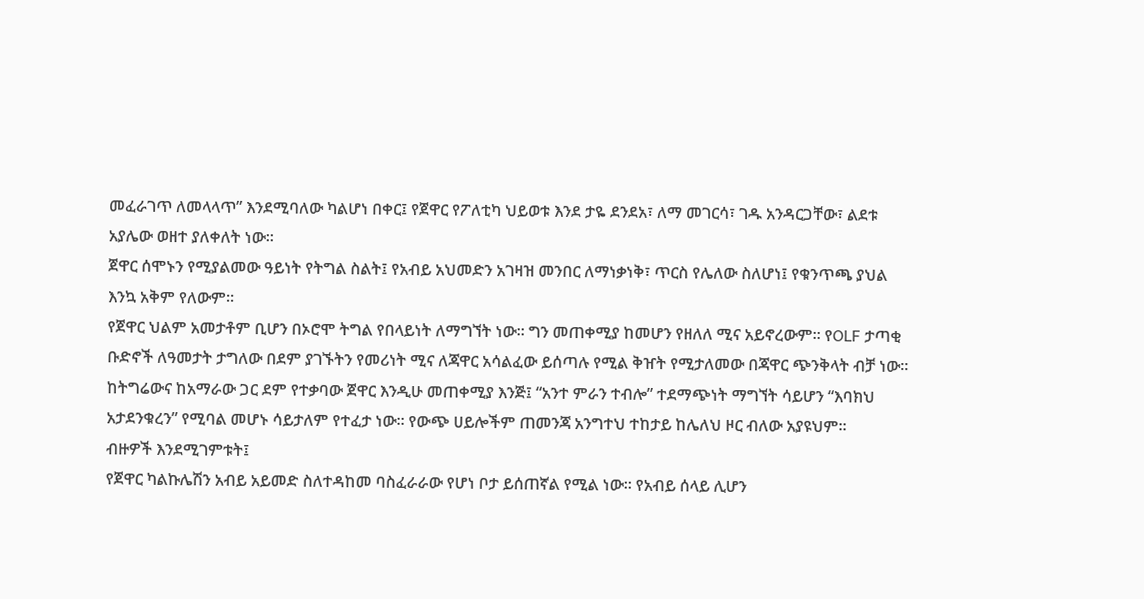መፈራገጥ ለመላላጥ” እንደሚባለው ካልሆነ በቀር፤ የጀዋር የፖለቲካ ህይወቱ እንደ ታዬ ደንደአ፣ ለማ መገርሳ፣ ገዱ አንዳርጋቸው፣ ልደቱ አያሌው ወዘተ ያለቀለት ነው።
ጀዋር ሰሞኑን የሚያልመው ዓይነት የትግል ስልት፤ የአብይ አህመድን አገዛዝ መንበር ለማነቃነቅ፣ ጥርስ የሌለው ስለሆነ፤ የቁንጥጫ ያህል እንኳ አቅም የለውም።
የጀዋር ህልም አመታቶም ቢሆን በኦሮሞ ትግል የበላይነት ለማግኘት ነው። ግን መጠቀሚያ ከመሆን የዘለለ ሚና አይኖረውም። የOLF ታጣቂ ቡድኖች ለዓመታት ታግለው በደም ያገኙትን የመሪነት ሚና ለጃዋር አሳልፈው ይሰጣሉ የሚል ቅዠት የሚታለመው በጃዋር ጭንቅላት ብቻ ነው። ከትግሬውና ከአማራው ጋር ደም የተቃባው ጀዋር እንዲሁ መጠቀሚያ እንጅ፤ “አንተ ምራን ተብሎ” ተደማጭነት ማግኘት ሳይሆን “እባክህ አታደንቁረን” የሚባል መሆኑ ሳይታለም የተፈታ ነው። የውጭ ሀይሎችም ጠመንጃ አንግተህ ተከታይ ከሌለህ ዞር ብለው አያዩህም።
ብዙዎች እንደሚገምቱት፤
የጀዋር ካልኩሌሽን አብይ አይመድ ስለተዳከመ ባስፈራራው የሆነ ቦታ ይሰጠኛል የሚል ነው። የአብይ ሰላይ ሊሆን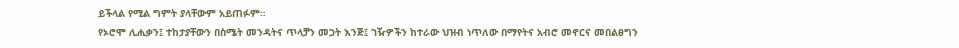ይችላል የሚል ግምት ያላቸውም አይጠፉም።
የኦሮሞ ሊሒቃን፤ ተከታያቸውን በስሜት መንዳትና ጥላቻን መጋት እንጅ፤ ገዥዎችን ከተራው ህዝብ ነጥለው በማየትና አብሮ መኖርና መበልፀግን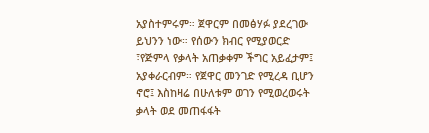አያስተምሩም። ጀዋርም በመፅሃፉ ያደረገው ይህንን ነው። የሰውን ክብር የሚያወርድ ፣የጅምላ የቃላት አጠቃቀም ችግር አይፈታም፤ አያቀራርብም። የጀዋር መንገድ የሚረዳ ቢሆን ኖሮ፤ እስከዛሬ በሁለቱም ወገን የሚወረወሩት ቃላት ወደ መጠፋፋት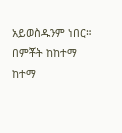አይወስዱንም ነበር።
በምቾት ከከተማ ከተማ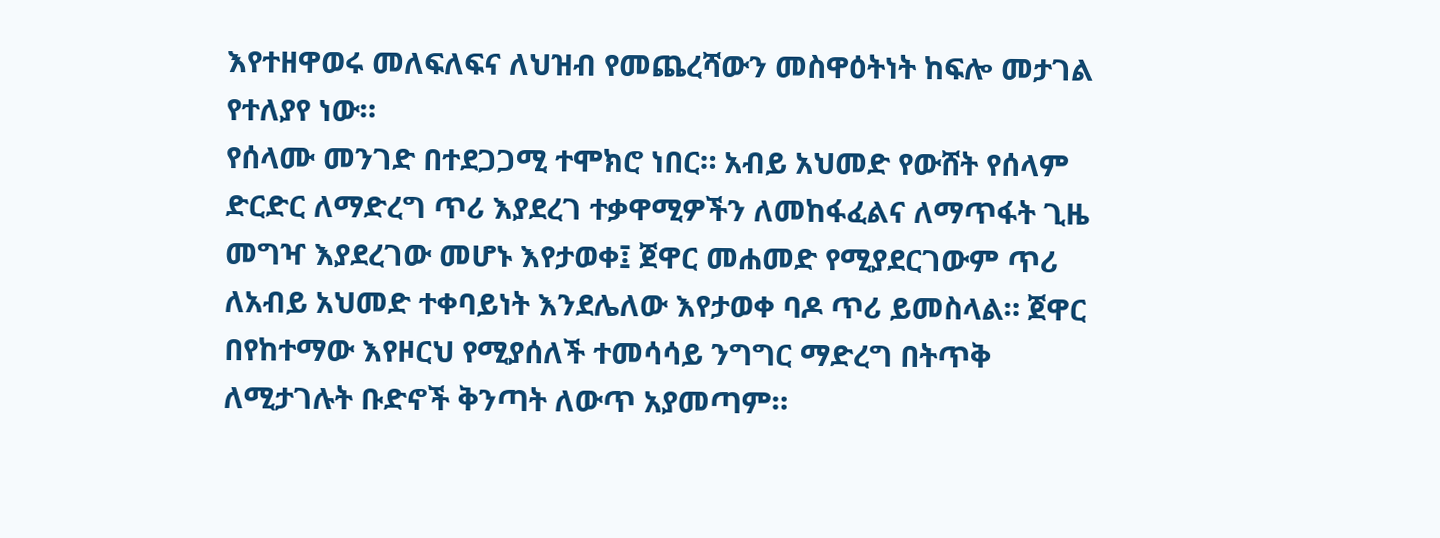እየተዘዋወሩ መለፍለፍና ለህዝብ የመጨረሻውን መስዋዕትነት ከፍሎ መታገል የተለያየ ነው።
የሰላሙ መንገድ በተደጋጋሚ ተሞክሮ ነበር። አብይ አህመድ የውሸት የሰላም ድርድር ለማድረግ ጥሪ እያደረገ ተቃዋሚዎችን ለመከፋፈልና ለማጥፋት ጊዜ መግዣ እያደረገው መሆኑ እየታወቀ፤ ጀዋር መሐመድ የሚያደርገውም ጥሪ ለአብይ አህመድ ተቀባይነት እንደሌለው እየታወቀ ባዶ ጥሪ ይመስላል። ጀዋር በየከተማው እየዞርህ የሚያሰለች ተመሳሳይ ንግግር ማድረግ በትጥቅ ለሚታገሉት ቡድኖች ቅንጣት ለውጥ አያመጣም።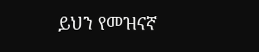ይህን የመዝናኛ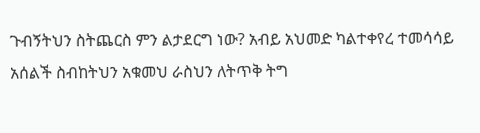ጉብኝትህን ስትጨርስ ምን ልታደርግ ነው? አብይ አህመድ ካልተቀየረ ተመሳሳይ አሰልች ስብከትህን አቁመህ ራስህን ለትጥቅ ትግ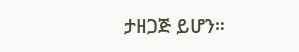ታዘጋጅ ይሆን።